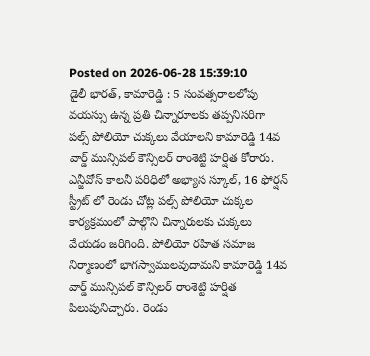Posted on 2026-06-28 15:39:10
డైలీ భారత్, కామారెడ్డి : 5 సంవత్సరాలలోపు వయస్సు ఉన్న ప్రతి చిన్నారూలకు తప్పనిసరిగా పల్స్ పోలియో చుక్కలు వేయాలని కామారెడ్డి 14వ వార్డ్ మున్సిపల్ కౌన్సిలర్ రాంశెట్టి హర్షిత కోరారు. ఎన్జీవోస్ కాలనీ పరిధిలో అభ్యాస స్కూల్, 16 ఫోర్షన్ స్ట్రీట్ లో రెండు చోట్ల పల్స్ పోలియో చుక్కల కార్యక్రమంలో పాల్గొని చిన్నారులకు చుక్కలు వేయడం జరిగింది. పోలియో రహిత సమాజ నిర్మాణంలో భాగస్వాములవుదామని కామారెడ్డి 14వ వార్డ్ మున్సిపల్ కౌన్సిలర్ రాంశెట్టి హర్షిత పిలుపునిచ్చారు. రెండు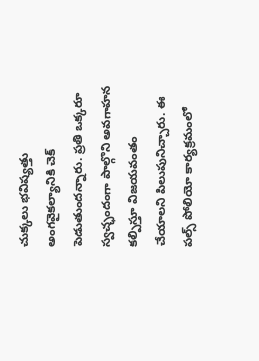చుక్కలు భవిష్యత్తు అంగవైకల్యానికి చెక్ పెడుతుందన్నారు. ప్రతి ఒక్కరూ స్వచ్ఛందంగా పాల్గొని అవగాహన కల్పిస్తూ విజయవంతం చేయాలని పిలుపునిచ్చారు. ఈ పల్స్ పోలియో కార్యక్రమంలో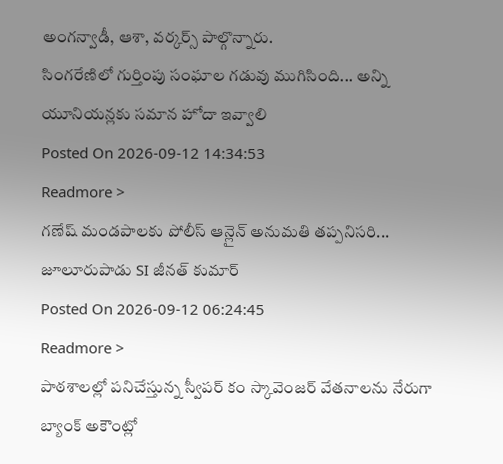అంగన్వాడీ, ఆశా, వర్కర్స్ పాల్గొన్నారు.
సింగరేణిలో గుర్తింపు సంఘాల గడువు ముగిసింది... అన్ని యూనియన్లకు సమాన హోదా ఇవ్వాలి
Posted On 2026-09-12 14:34:53
Readmore >
గణేష్ మండపాలకు పోలీస్ ఆన్లైన్ అనుమతి తప్పనిసరి... జూలూరుపాడు SI జీనత్ కుమార్
Posted On 2026-09-12 06:24:45
Readmore >
పాఠశాలల్లో పనిచేస్తున్న స్వీపర్ కం స్కావెంజర్ వేతనాలను నేరుగా బ్యాంక్ అకౌంట్లో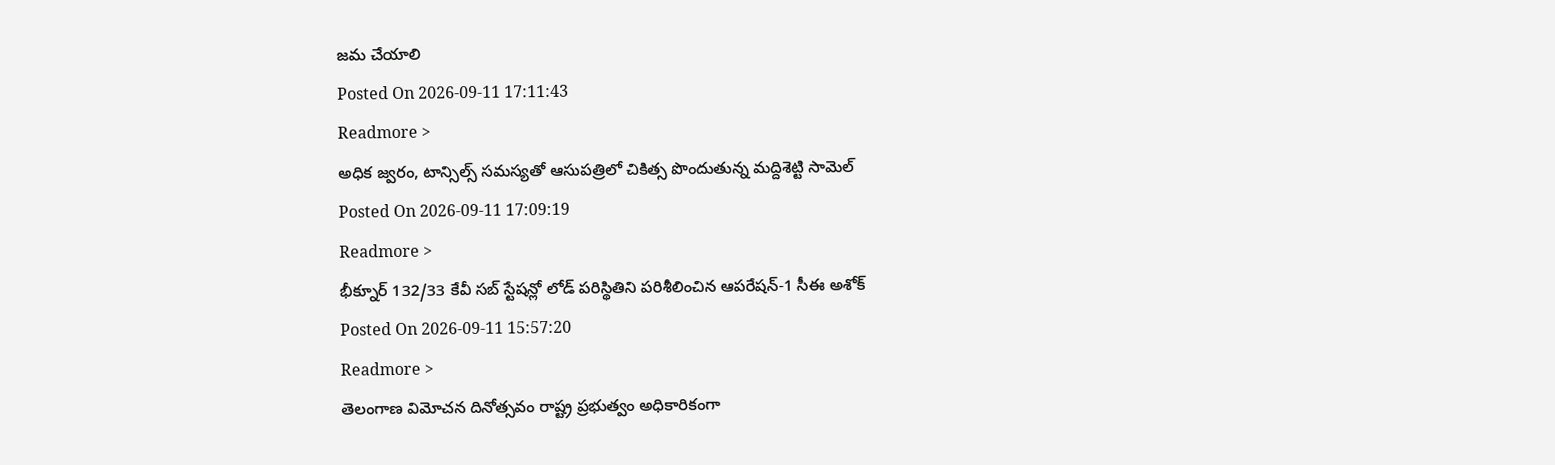జమ చేయాలి
Posted On 2026-09-11 17:11:43
Readmore >
అధిక జ్వరం, టాన్సిల్స్ సమస్యతో ఆసుపత్రిలో చికిత్స పొందుతున్న మద్దిశెట్టి సామెల్
Posted On 2026-09-11 17:09:19
Readmore >
భీక్నూర్ 132/33 కేవీ సబ్ స్టేషన్లో లోడ్ పరిస్థితిని పరిశీలించిన ఆపరేషన్-1 సీఈ అశోక్
Posted On 2026-09-11 15:57:20
Readmore >
తెలంగాణ విమోచన దినోత్సవం రాష్ట్ర ప్రభుత్వం అధికారికంగా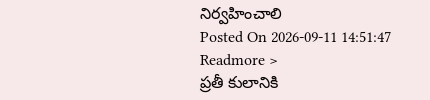నిర్వహించాలి
Posted On 2026-09-11 14:51:47
Readmore >
ప్రతీ కులానికి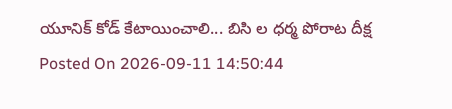యూనిక్ కోడ్ కేటాయించాలి... బిసి ల ధర్మ పోరాట దీక్ష
Posted On 2026-09-11 14:50:44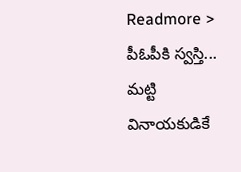Readmore >
పీఓపీకి స్వస్తి... మట్టి వినాయకుడికే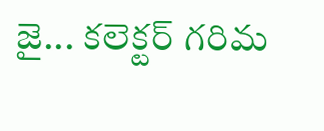జై... కలెక్టర్ గరిమ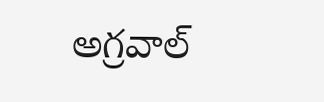అగ్రవాల్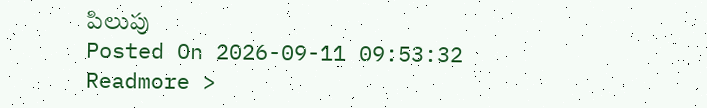పిలుపు
Posted On 2026-09-11 09:53:32
Readmore >